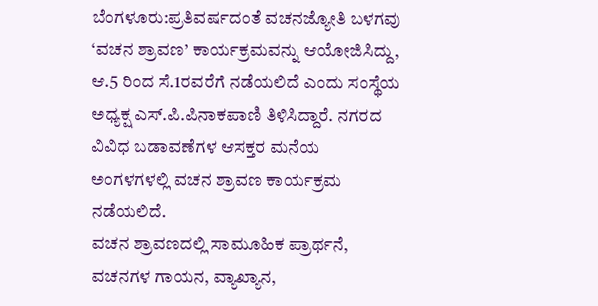ಬೆಂಗಳೂರು:ಪ್ರತಿವರ್ಷದಂತೆ ವಚನಜ್ಯೋತಿ ಬಳಗವು ‘ವಚನ ಶ್ರಾವಣ’ ಕಾರ್ಯಕ್ರಮವನ್ನು ಆಯೋಜಿಸಿದ್ದು, ಆ.5 ರಿಂದ ಸೆ.1ರವರೆಗೆ ನಡೆಯಲಿದೆ ಎಂದು ಸಂಸ್ಥೆಯ ಅಧ್ಯಕ್ಷ ಎಸ್.ಪಿ.ಪಿನಾಕಪಾಣಿ ತಿಳಿಸಿದ್ದಾರೆ. ನಗರದ ವಿವಿಧ ಬಡಾವಣೆಗಳ ಆಸಕ್ತರ ಮನೆಯ ಅಂಗಳಗಳಲ್ಲಿ ವಚನ ಶ್ರಾವಣ ಕಾರ್ಯಕ್ರಮ ನಡೆಯಲಿದೆ.
ವಚನ ಶ್ರಾವಣದಲ್ಲಿ ಸಾಮೂಹಿಕ ಪ್ರಾರ್ಥನೆ, ವಚನಗಳ ಗಾಯನ, ವ್ಯಾಖ್ಯಾನ,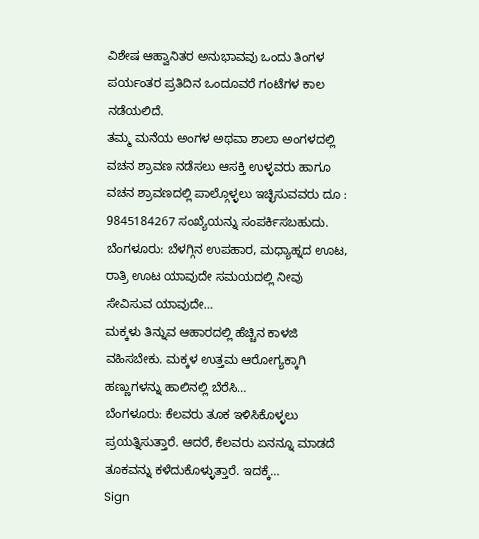ವಿಶೇಷ ಆಹ್ವಾನಿತರ ಅನುಭಾವವು ಒಂದು ತಿಂಗಳ ಪರ್ಯಂತರ ಪ್ರತಿದಿನ ಒಂದೂವರೆ ಗಂಟೆಗಳ ಕಾಲ ನಡೆಯಲಿದೆ.
ತಮ್ಮ ಮನೆಯ ಅಂಗಳ ಅಥವಾ ಶಾಲಾ ಅಂಗಳದಲ್ಲಿ ವಚನ ಶ್ರಾವಣ ನಡೆಸಲು ಆಸಕ್ತಿ ಉಳ್ಳವರು ಹಾಗೂ ವಚನ ಶ್ರಾವಣದಲ್ಲಿ ಪಾಲ್ಗೊಳ್ಳಲು ಇಚ್ಛಿಸುವವರು ದೂ : 9845184267 ಸಂಖ್ಯೆಯನ್ನು ಸಂಪರ್ಕಿಸಬಹುದು.
ಬೆಂಗಳೂರು: ಬೆಳಗ್ಗಿನ ಉಪಹಾರ, ಮಧ್ಯಾಹ್ನದ ಊಟ, ರಾತ್ರಿ ಊಟ ಯಾವುದೇ ಸಮಯದಲ್ಲಿ ನೀವು ಸೇವಿಸುವ ಯಾವುದೇ…
ಮಕ್ಕಳು ತಿನ್ನುವ ಆಹಾರದಲ್ಲಿ ಹೆಚ್ಚಿನ ಕಾಳಜಿ ವಹಿಸಬೇಕು. ಮಕ್ಕಳ ಉತ್ತಮ ಆರೋಗ್ಯಕ್ಕಾಗಿ ಹಣ್ಣುಗಳನ್ನು ಹಾಲಿನಲ್ಲಿ ಬೆರೆಸಿ…
ಬೆಂಗಳೂರು: ಕೆಲವರು ತೂಕ ಇಳಿಸಿಕೊಳ್ಳಲು ಪ್ರಯತ್ನಿಸುತ್ತಾರೆ. ಆದರೆ, ಕೆಲವರು ಏನನ್ನೂ ಮಾಡದೆ ತೂಕವನ್ನು ಕಳೆದುಕೊಳ್ಳುತ್ತಾರೆ. ಇದಕ್ಕೆ…
Sign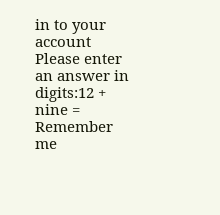in to your account
Please enter an answer in digits:12 + nine =
Remember me